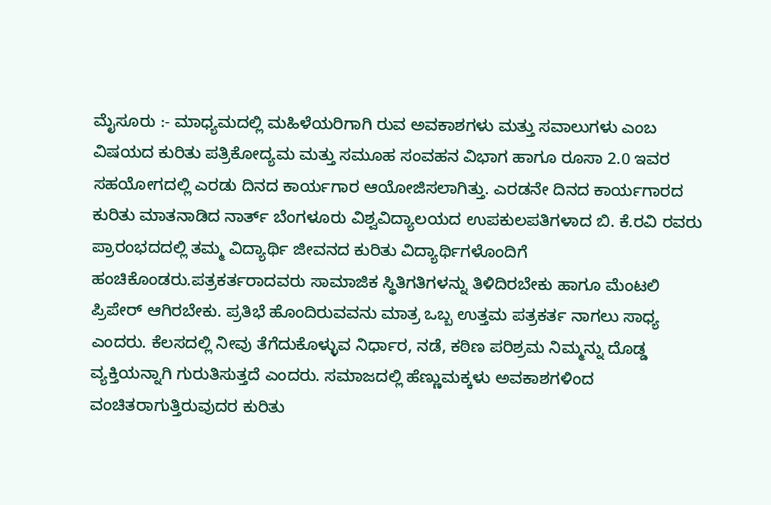ಮೈಸೂರು :- ಮಾಧ್ಯಮದಲ್ಲಿ ಮಹಿಳೆಯರಿಗಾಗಿ ರುವ ಅವಕಾಶಗಳು ಮತ್ತು ಸವಾಲುಗಳು ಎಂಬ ವಿಷಯದ ಕುರಿತು ಪತ್ರಿಕೋದ್ಯಮ ಮತ್ತು ಸಮೂಹ ಸಂವಹನ ವಿಭಾಗ ಹಾಗೂ ರೂಸಾ 2.0 ಇವರ ಸಹಯೋಗದಲ್ಲಿ ಎರಡು ದಿನದ ಕಾರ್ಯಗಾರ ಆಯೋಜಿಸಲಾಗಿತ್ತು. ಎರಡನೇ ದಿನದ ಕಾರ್ಯಗಾರದ ಕುರಿತು ಮಾತನಾಡಿದ ನಾರ್ತ್ ಬೆಂಗಳೂರು ವಿಶ್ವವಿದ್ಯಾಲಯದ ಉಪಕುಲಪತಿಗಳಾದ ಬಿ. ಕೆ.ರವಿ ರವರು ಪ್ರಾರಂಭದದಲ್ಲಿ ತಮ್ಮ ವಿದ್ಯಾರ್ಥಿ ಜೀವನದ ಕುರಿತು ವಿದ್ಯಾರ್ಥಿಗಳೊಂದಿಗೆ ಹಂಚಿಕೊಂಡರು.ಪತ್ರಕರ್ತರಾದವರು ಸಾಮಾಜಿಕ ಸ್ಥಿತಿಗತಿಗಳನ್ನು ತಿಳಿದಿರಬೇಕು ಹಾಗೂ ಮೆಂಟಲಿ ಪ್ರಿಪೇರ್ ಆಗಿರಬೇಕು. ಪ್ರತಿಭೆ ಹೊಂದಿರುವವನು ಮಾತ್ರ ಒಬ್ಬ ಉತ್ತಮ ಪತ್ರಕರ್ತ ನಾಗಲು ಸಾಧ್ಯ ಎಂದರು. ಕೆಲಸದಲ್ಲಿ ನೀವು ತೆಗೆದುಕೊಳ್ಳುವ ನಿರ್ಧಾರ, ನಡೆ, ಕಠಿಣ ಪರಿಶ್ರಮ ನಿಮ್ಮನ್ನು ದೊಡ್ಡ ವ್ಯಕ್ತಿಯನ್ನಾಗಿ ಗುರುತಿಸುತ್ತದೆ ಎಂದರು. ಸಮಾಜದಲ್ಲಿ ಹೆಣ್ಣುಮಕ್ಕಳು ಅವಕಾಶಗಳಿಂದ ವಂಚಿತರಾಗುತ್ತಿರುವುದರ ಕುರಿತು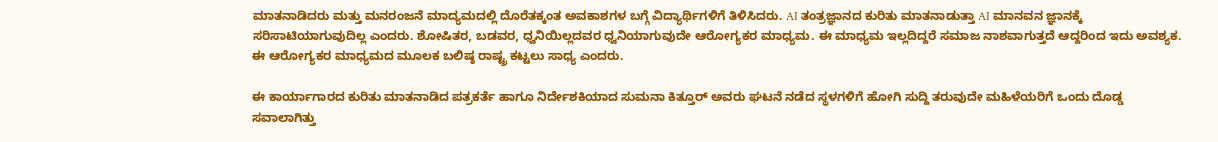ಮಾತನಾಡಿದರು ಮತ್ತು ಮನರಂಜನೆ ಮಾದ್ಯಮದಲ್ಲಿ ದೊರೆತಕ್ಕಂತ ಅವಕಾಶಗಳ ಬಗ್ಗೆ ವಿದ್ಯಾರ್ಥಿಗಳಿಗೆ ತಿಳಿಸಿದರು. AI ತಂತ್ರಜ್ಞಾನದ ಕುರಿತು ಮಾತನಾಡುತ್ತಾ AI ಮಾನವನ ಜ್ಞಾನಕ್ಕೆ ಸರಿಸಾಟಿಯಾಗುವುದಿಲ್ಲ ಎಂದರು. ಶೋಷಿತರ, ಬಡವರ, ಧ್ವನಿಯಿಲ್ಲದವರ ಧ್ವನಿಯಾಗುವುದೇ ಆರೋಗ್ಯಕರ ಮಾಧ್ಯಮ. ಈ ಮಾಧ್ಯಮ ಇಲ್ಲದಿದ್ದರೆ ಸಮಾಜ ನಾಶವಾಗುತ್ತದೆ ಆದ್ದರಿಂದ ಇದು ಅವಶ್ಯಕ. ಈ ಆರೋಗ್ಯಕರ ಮಾಧ್ಯಮದ ಮೂಲಕ ಬಲಿಷ್ಠ ರಾಷ್ಟ್ರ ಕಟ್ಟಲು ಸಾಧ್ಯ ಎಂದರು.

ಈ ಕಾರ್ಯಾಗಾರದ ಕುರಿತು ಮಾತನಾಡಿದ ಪತ್ರಕರ್ತೆ ಹಾಗೂ ನಿರ್ದೇಶಕಿಯಾದ ಸುಮನಾ ಕಿತ್ತೂರ್ ಅವರು ಘಟನೆ ನಡೆದ ಸ್ಥಳಗಳಿಗೆ ಹೋಗಿ ಸುದ್ದಿ ತರುವುದೇ ಮಹಿಳೆಯರಿಗೆ ಒಂದು ದೊಡ್ಡ ಸವಾಲಾಗಿತ್ತು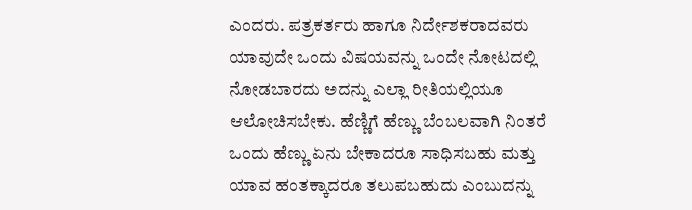ಎಂದರು. ಪತ್ರಕರ್ತರು ಹಾಗೂ ನಿರ್ದೇಶಕರಾದವರು ಯಾವುದೇ ಒಂದು ವಿಷಯವನ್ನು ಒಂದೇ ನೋಟದಲ್ಲಿ ನೋಡಬಾರದು ಅದನ್ನು ಎಲ್ಲಾ ರೀತಿಯಲ್ಲಿಯೂ ಆಲೋಚಿಸಬೇಕು. ಹೆಣ್ಣಿಗೆ ಹೆಣ್ಣು ಬೆಂಬಲವಾಗಿ ನಿಂತರೆ ಒಂದು ಹೆಣ್ಣು ಏನು ಬೇಕಾದರೂ ಸಾಧಿಸಬಹು ಮತ್ತು ಯಾವ ಹಂತಕ್ಕಾದರೂ ತಲುಪಬಹುದು ಎಂಬುದನ್ನು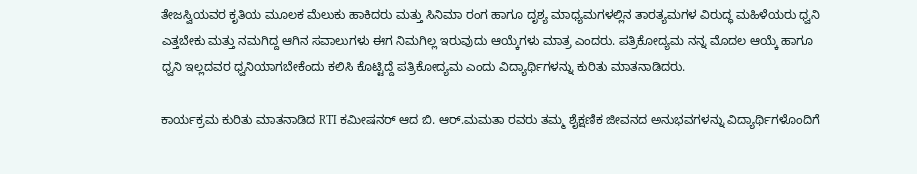ತೇಜಸ್ವಿಯವರ ಕೃತಿಯ ಮೂಲಕ ಮೆಲುಕು ಹಾಕಿದರು ಮತ್ತು ಸಿನಿಮಾ ರಂಗ ಹಾಗೂ ದೃಶ್ಯ ಮಾಧ್ಯಮಗಳಲ್ಲಿನ ತಾರತ್ಯಮಗಳ ವಿರುದ್ಧ ಮಹಿಳೆಯರು ಧ್ವನಿ ಎತ್ತಬೇಕು ಮತ್ತು ನಮಗಿದ್ದ ಆಗಿನ ಸವಾಲುಗಳು ಈಗ ನಿಮಗಿಲ್ಲ ಇರುವುದು ಆಯ್ಕೆಗಳು ಮಾತ್ರ ಎಂದರು. ಪತ್ರಿಕೋದ್ಯಮ ನನ್ನ ಮೊದಲ ಆಯ್ಕೆ ಹಾಗೂ ಧ್ವನಿ ಇಲ್ಲದವರ ಧ್ವನಿಯಾಗಬೇಕೆಂದು ಕಲಿಸಿ ಕೊಟ್ಟಿದ್ದೆ ಪತ್ರಿಕೋದ್ಯಮ ಎಂದು ವಿದ್ಯಾರ್ಥಿಗಳನ್ನು ಕುರಿತು ಮಾತನಾಡಿದರು.

ಕಾರ್ಯಕ್ರಮ ಕುರಿತು ಮಾತನಾಡಿದ RTI ಕಮೀಷನರ್ ಆದ ಬಿ. ಆರ್.ಮಮತಾ ರವರು ತಮ್ಮ ಶೈಕ್ಷಣಿಕ ಜೀವನದ ಅನುಭವಗಳನ್ನು ವಿದ್ಯಾರ್ಥಿಗಳೊಂದಿಗೆ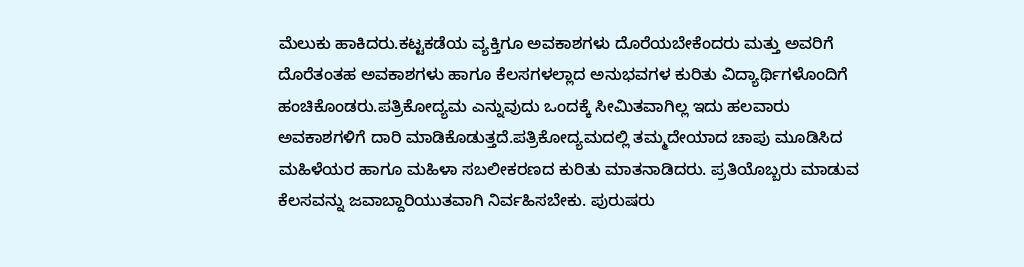ಮೆಲುಕು ಹಾಕಿದರು.ಕಟ್ಟಕಡೆಯ ವ್ಯಕ್ತಿಗೂ ಅವಕಾಶಗಳು ದೊರೆಯಬೇಕೆಂದರು ಮತ್ತು ಅವರಿಗೆ ದೊರೆತಂತಹ ಅವಕಾಶಗಳು ಹಾಗೂ ಕೆಲಸಗಳಲ್ಲಾದ ಅನುಭವಗಳ ಕುರಿತು ವಿದ್ಯಾರ್ಥಿಗಳೊಂದಿಗೆ ಹಂಚಿಕೊಂಡರು.ಪತ್ರಿಕೋದ್ಯಮ ಎನ್ನುವುದು ಒಂದಕ್ಕೆ ಸೀಮಿತವಾಗಿಲ್ಲ ಇದು ಹಲವಾರು ಅವಕಾಶಗಳಿಗೆ ದಾರಿ ಮಾಡಿಕೊಡುತ್ತದೆ.ಪತ್ರಿಕೋದ್ಯಮದಲ್ಲಿ ತಮ್ಮದೇಯಾದ ಚಾಪು ಮೂಡಿಸಿದ ಮಹಿಳೆಯರ ಹಾಗೂ ಮಹಿಳಾ ಸಬಲೀಕರಣದ ಕುರಿತು ಮಾತನಾಡಿದರು. ಪ್ರತಿಯೊಬ್ಬರು ಮಾಡುವ ಕೆಲಸವನ್ನು ಜವಾಬ್ದಾರಿಯುತವಾಗಿ ನಿರ್ವಹಿಸಬೇಕು. ಪುರುಷರು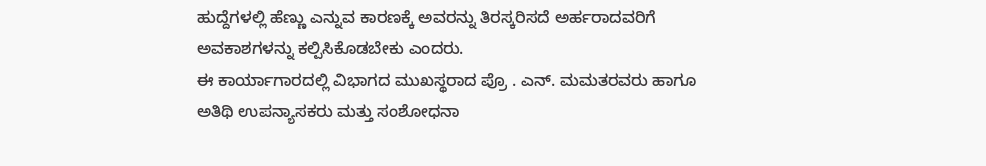ಹುದ್ದೆಗಳಲ್ಲಿ ಹೆಣ್ಣು ಎನ್ನುವ ಕಾರಣಕ್ಕೆ ಅವರನ್ನು ತಿರಸ್ಕರಿಸದೆ ಅರ್ಹರಾದವರಿಗೆ ಅವಕಾಶಗಳನ್ನು ಕಲ್ಪಿಸಿಕೊಡಬೇಕು ಎಂದರು.
ಈ ಕಾರ್ಯಾಗಾರದಲ್ಲಿ ವಿಭಾಗದ ಮುಖಸ್ಥರಾದ ಪ್ರೊ . ಎನ್. ಮಮತರವರು ಹಾಗೂ ಅತಿಥಿ ಉಪನ್ಯಾಸಕರು ಮತ್ತು ಸಂಶೋಧನಾ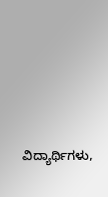ವಿದ್ಯಾರ್ಥಿಗಳು,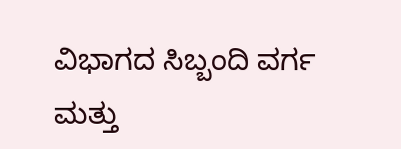ವಿಭಾಗದ ಸಿಬ್ಬಂದಿ ವರ್ಗ ಮತ್ತು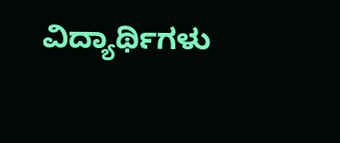ವಿದ್ಯಾರ್ಥಿಗಳು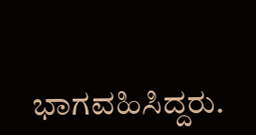ಭಾಗವಹಿಸಿದ್ದರು.